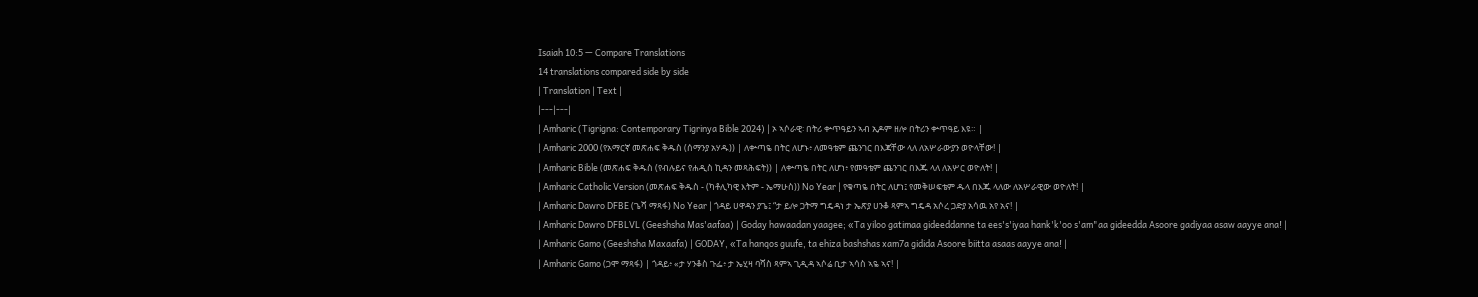Isaiah 10:5 — Compare Translations
14 translations compared side by side
| Translation | Text |
|---|---|
| Amharic (Tigrigna: Contemporary Tigrinya Bible 2024) | ኦ ኣሶራዊ፡ በትሪ ቍጥዓይን ኣብ ኢዶም ዘሎ በትሪን ቍጥዓይ እዩ። |
| Amharic 2000 (የአማርኛ መጽሐፍ ቅዱስ (ሰማንያ አሃዱ)) | ለቍጣዬ በትር ለሆኑ፥ ለመዓቴም ጨንገር በእጃቸው ላለ ለአሦራውያን ወዮላቸው! |
| Amharic Bible (መጽሐፍ ቅዱስ (የብሉይና የሐዲስ ኪዳን መጻሕፍት)) | ለቍጣዬ በትር ለሆነ፥ የመዓቴም ጨንገር በእጁ ላለ ለአሦር ወዮለት! |
| Amharic Catholic Version (መጽሐፍ ቅዱስ - (ካቶሊካዊ እትም - ኤማሁስ)) No Year | የቁጣዬ በትር ለሆነ፤ የመቅሠፍቴም ዱላ በእጁ ላለው ለአሦራዊው ወዮለት! |
| Amharic Dawro DFBE (ጌሻ ማጻፋ) No Year | ጎዳይ ሀዋዳን ያጌ፤ “ታ ይሎ ጋትማ ግዴዳነ ታ ኤጽያ ሀንቆ ጻምኣ ግዴዳ አሶረ ጋድያ አሳዉ አየ አና! |
| Amharic Dawro DFBLVL (Geeshsha Mas'aafaa) | Goday hawaadan yaagee; «Ta yiloo gatimaa gideeddanne ta ees's'iyaa hank'k'oo s'am"aa gideedda Asoore gadiyaa asaw aayye ana! |
| Amharic Gamo (Geeshsha Maxaafa) | GODAY, «Ta hanqos guufe, ta ehiza bashshas xam7a gidida Asoore biitta asaas aayye ana! |
| Amharic Gamo (ጋሞ ማጻፋ) | ጎዳይ፥ «ታ ሃንቆስ ጉፌ፥ ታ ኤሂዛ ባሻስ ጻምኣ ጊዲዳ ኣሶሬ ቢታ ኣሳስ ኣዬ ኣና! |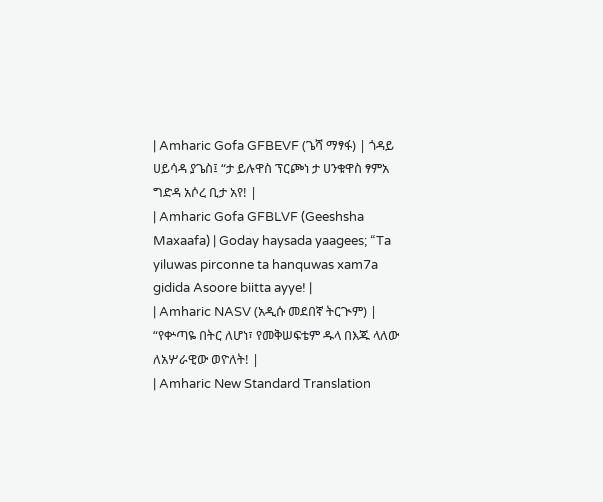| Amharic Gofa GFBEVF (ጌሻ ማፃፋ) | ጎዳይ ሀይሳዳ ያጌስ፤ “ታ ይሉዋስ ፕርጮነ ታ ሀንቁዋስ ፃምአ ግድዳ አሶረ ቢታ አየ! |
| Amharic Gofa GFBLVF (Geeshsha Maxaafa) | Goday haysada yaagees; “Ta yiluwas pirconne ta hanquwas xam7a gidida Asoore biitta ayye! |
| Amharic NASV (አዲሱ መደበኛ ትርጒም) | “የቍጣዬ በትር ለሆነ፣ የመቅሠፍቴም ዱላ በእጁ ላለው ለአሦራዊው ወዮለት! |
| Amharic New Standard Translation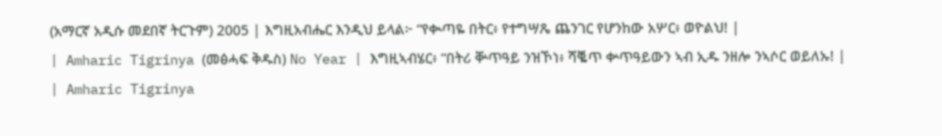(አማርኛ አዲሱ መደበኛ ትርጉም) 2005 | እግዚአብሔር እንዲህ ይላል፦ “የቊጣዬ በትር፥ የተግሣጼ ጨንገር የሆንከው አሦር፥ ወዮልህ! |
| Amharic Tigrinya (መፅሓፍ ቅዱስ) No Year | እግዚኣብሄር፥ “በትሪ ቝጥዓይ ንዝኾነ፥ ሻቘጥ ቍጥዓይውን ኣብ ኢዱ ንዘሎ ንኣሶር ወይለኡ! |
| Amharic Tigrinya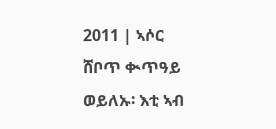2011 | ኣሶር ሸቦጥ ቊጥዓይ ወይለኡ፡ እቲ ኣብ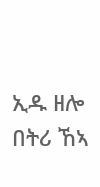ኢዱ ዘሎ በትሪ ኸኣ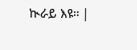ኲራይ እዩ። |